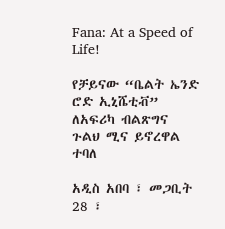Fana: At a Speed of Life!

የቻይናው “ቤልት ኤንድ ሮድ ኢኒሼቲቭ” ለአፍሪካ ብልጽግና ጉልህ ሚና ይኖረዋል ተባለ

አዲስ አበባ ፣ መጋቢት 28 ፣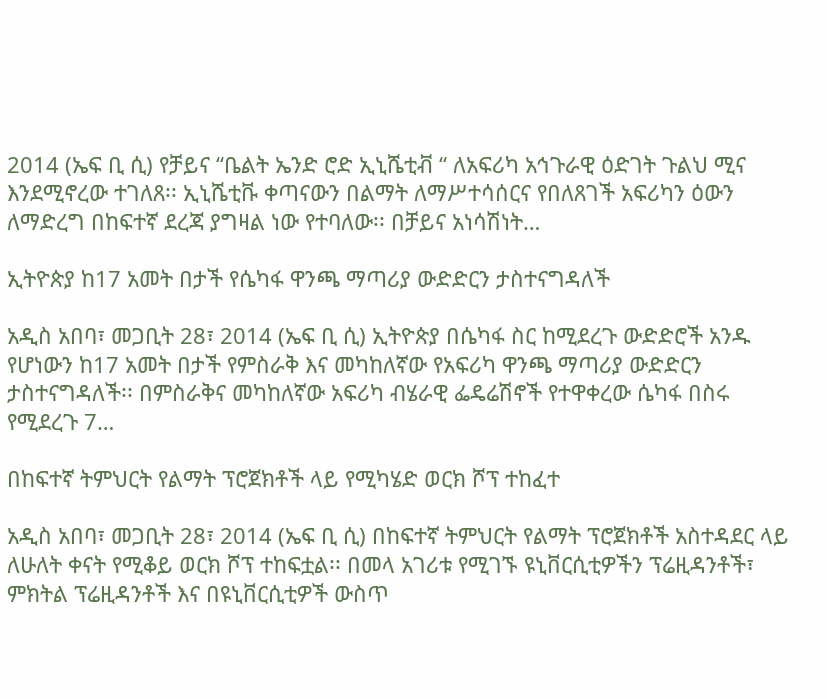2014 (ኤፍ ቢ ሲ) የቻይና “ቤልት ኤንድ ሮድ ኢኒሼቲቭ “ ለአፍሪካ አኅጉራዊ ዕድገት ጉልህ ሚና እንደሚኖረው ተገለጸ፡፡ ኢኒሼቲቩ ቀጣናውን በልማት ለማሥተሳሰርና የበለጸገች አፍሪካን ዕውን ለማድረግ በከፍተኛ ደረጃ ያግዛል ነው የተባለው፡፡ በቻይና አነሳሽነት…

ኢትዮጵያ ከ17 አመት በታች የሴካፋ ዋንጫ ማጣሪያ ውድድርን ታስተናግዳለች

አዲስ አበባ፣ መጋቢት 28፣ 2014 (ኤፍ ቢ ሲ) ኢትዮጵያ በሴካፋ ስር ከሚደረጉ ውድድሮች አንዱ የሆነውን ከ17 አመት በታች የምስራቅ እና መካከለኛው የአፍሪካ ዋንጫ ማጣሪያ ውድድርን ታስተናግዳለች፡፡ በምስራቅና መካከለኛው አፍሪካ ብሄራዊ ፌዴሬሽኖች የተዋቀረው ሴካፋ በስሩ የሚደረጉ 7…

በከፍተኛ ትምህርት የልማት ፕሮጀክቶች ላይ የሚካሄድ ወርክ ሾፕ ተከፈተ

አዲስ አበባ፣ መጋቢት 28፣ 2014 (ኤፍ ቢ ሲ) በከፍተኛ ትምህርት የልማት ፕሮጀክቶች አስተዳደር ላይ ለሁለት ቀናት የሚቆይ ወርክ ሾፕ ተከፍቷል፡፡ በመላ አገሪቱ የሚገኙ ዩኒቨርሲቲዎችን ፕሬዚዳንቶች፣ ምክትል ፕሬዚዳንቶች እና በዩኒቨርሲቲዎች ውስጥ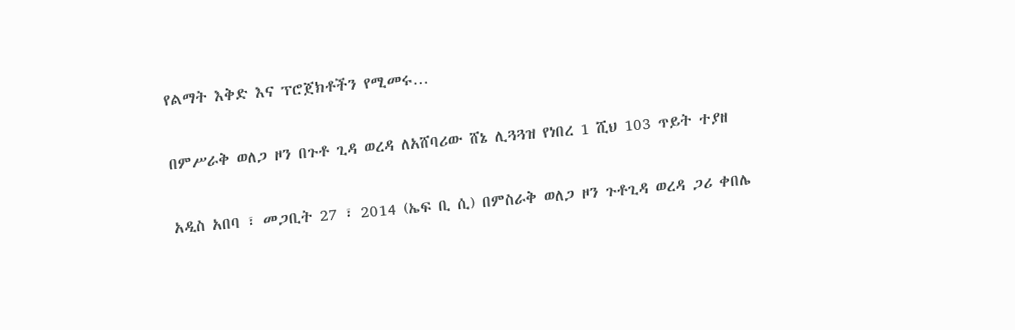የልማት እቅድ እና ፕሮጀክቶችን የሚመሩ…

በምሥራቅ ወለጋ ዞን በጉቶ ጊዳ ወረዳ ለአሸባሪው ሸኔ ሊጓጓዝ የነበረ 1 ሺህ 103 ጥይት ተያዘ

አዲስ አበባ ፣ መጋቢት 27 ፣ 2014 (ኤፍ ቢ ሲ) በምስራቅ ወለጋ ዞን ጉቶጊዳ ወረዳ ጋሪ ቀበሌ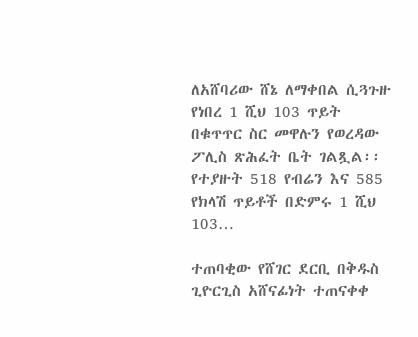ለአሸባሪው ሸኔ ለማቀበል ሲጓጉዙ የነበረ 1 ሺህ 103 ጥይት በቁጥጥር ስር መዋሉን የወረዳው ፖሊስ ጽሕፈት ቤት ገልጿል፡፡ የተያዙት 518 የብሬን እና 585 የክላሽ ጥይቶች በድምሩ 1 ሺህ 103…

ተጠባቂው የሸገር ደርቢ በቅዱስ ጊዮርጊስ አሸናፊነት ተጠናቀቀ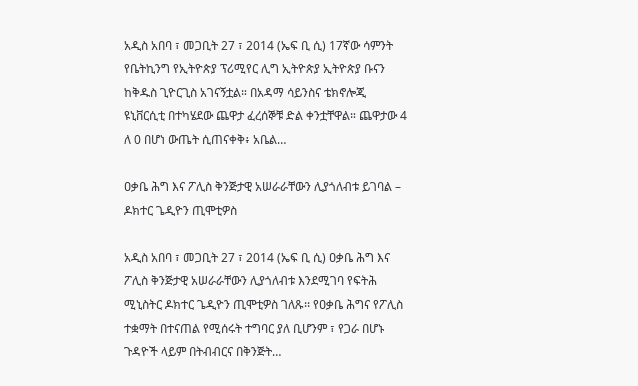አዲስ አበባ ፣ መጋቢት 27 ፣ 2014 (ኤፍ ቢ ሲ) 17ኛው ሳምንት የቤትኪንግ የኢትዮጵያ ፕሪሚየር ሊግ ኢትዮጵያ ኢትዮጵያ ቡናን ከቅዱስ ጊዮርጊስ አገናኝቷል። በአዳማ ሳይንስና ቴክኖሎጂ ዩኒቨርሲቲ በተካሄደው ጨዋታ ፈረሰኞቹ ድል ቀንቷቸዋል። ጨዋታው 4 ለ 0 በሆነ ውጤት ሲጠናቀቅ፥ አቤል…

ዐቃቤ ሕግ እና ፖሊስ ቅንጅታዊ አሠራራቸውን ሊያጎለብቱ ይገባል – ዶክተር ጌዲዮን ጢሞቲዎስ

አዲስ አበባ ፣ መጋቢት 27 ፣ 2014 (ኤፍ ቢ ሲ) ዐቃቤ ሕግ እና ፖሊስ ቅንጅታዊ አሠራራቸውን ሊያጎለብቱ እንደሚገባ የፍትሕ ሚኒስትር ዶክተር ጌዲዮን ጢሞቲዎስ ገለጹ፡፡ የዐቃቤ ሕግና የፖሊስ ተቋማት በተናጠል የሚሰሩት ተግባር ያለ ቢሆንም ፣ የጋራ በሆኑ ጉዳዮች ላይም በትብብርና በቅንጅት…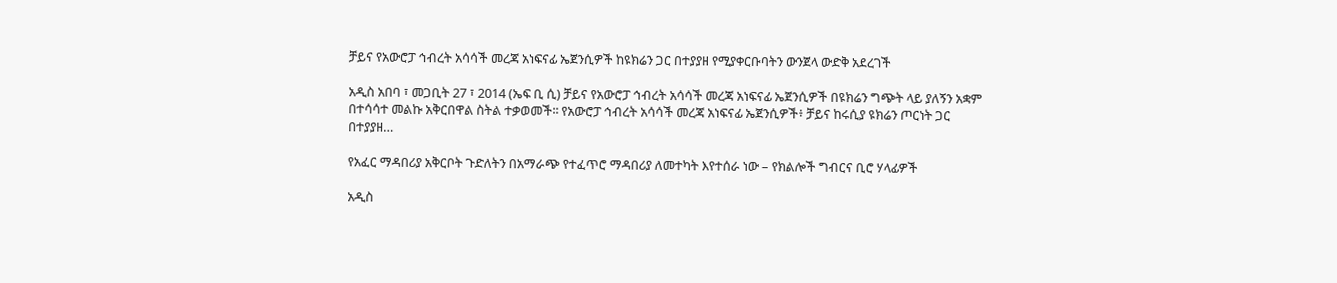ቻይና የአውሮፓ ኅብረት አሳሳች መረጃ አነፍናፊ ኤጀንሲዎች ከዩክሬን ጋር በተያያዘ የሚያቀርቡባትን ውንጀላ ውድቅ አደረገች

አዲስ አበባ ፣ መጋቢት 27 ፣ 2014 (ኤፍ ቢ ሲ) ቻይና የአውሮፓ ኅብረት አሳሳች መረጃ አነፍናፊ ኤጀንሲዎች በዩክሬን ግጭት ላይ ያለኝን አቋም በተሳሳተ መልኩ አቅርበዋል ስትል ተቃወመች፡፡ የአውሮፓ ኅብረት አሳሳች መረጃ አነፍናፊ ኤጀንሲዎች፥ ቻይና ከሩሲያ ዩክሬን ጦርነት ጋር በተያያዘ…

የአፈር ማዳበሪያ አቅርቦት ጉድለትን በአማራጭ የተፈጥሮ ማዳበሪያ ለመተካት እየተሰራ ነው – የክልሎች ግብርና ቢሮ ሃላፊዎች

አዲስ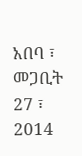አበባ ፣ መጋቢት 27 ፣ 2014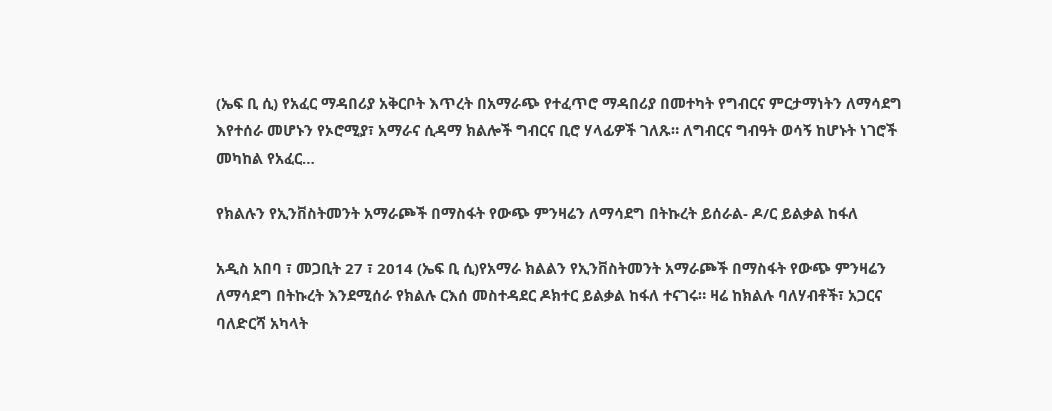(ኤፍ ቢ ሲ) የአፈር ማዳበሪያ አቅርቦት እጥረት በአማራጭ የተፈጥሮ ማዳበሪያ በመተካት የግብርና ምርታማነትን ለማሳደግ እየተሰራ መሆኑን የኦሮሚያ፣ አማራና ሲዳማ ክልሎች ግብርና ቢሮ ሃላፊዎች ገለጹ። ለግብርና ግብዓት ወሳኝ ከሆኑት ነገሮች መካከል የአፈር…

የክልሉን የኢንቨስትመንት አማራጮች በማስፋት የውጭ ምንዛሬን ለማሳደግ በትኩረት ይሰራል- ዶ/ር ይልቃል ከፋለ

አዲስ አበባ ፣ መጋቢት 27 ፣ 2014 (ኤፍ ቢ ሲ)የአማራ ክልልን የኢንቨስትመንት አማራጮች በማስፋት የውጭ ምንዛሬን ለማሳደግ በትኩረት እንደሚሰራ የክልሉ ርእሰ መስተዳደር ዶክተር ይልቃል ከፋለ ተናገሩ። ዛሬ ከክልሉ ባለሃብቶች፣ አጋርና ባለድርሻ አካላት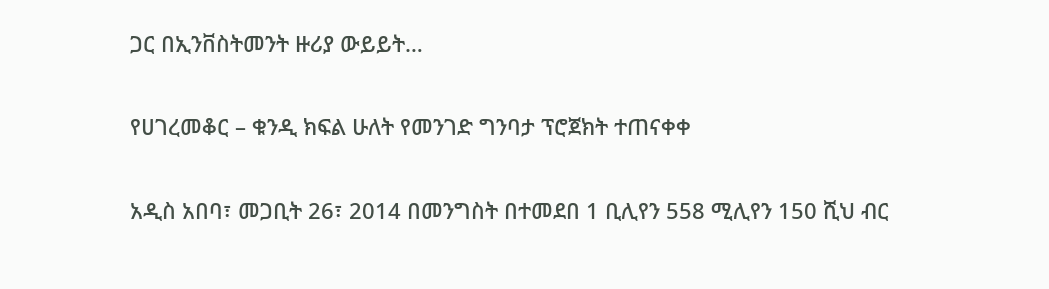ጋር በኢንቨስትመንት ዙሪያ ውይይት…

የሀገረመቆር – ቁንዲ ክፍል ሁለት የመንገድ ግንባታ ፕሮጀክት ተጠናቀቀ

አዲስ አበባ፣ መጋቢት 26፣ 2014 በመንግስት በተመደበ 1 ቢሊየን 558 ሚሊየን 150 ሺህ ብር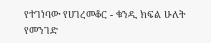የተገነባው የሀገረመቆር - ቁንዲ ክፍል ሁለት የመንገድ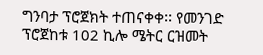ግንባታ ፕሮጀክት ተጠናቀቀ፡፡ የመንገድ ፕሮጀከቱ 102 ኪሎ ሜትር ርዝመት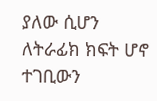ያለው ሲሆን ለትራፊክ ክፍት ሆኖ ተገቢውን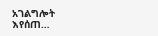አገልግሎት እየሰጠ…